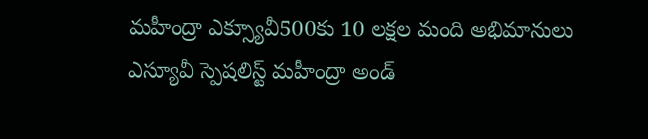మహీంద్రా ఎక్స్యూవీ500కు 10 లక్షల మంది అభిమానులు
ఎస్యూవీ స్పెషలిస్ట్ మహీంద్రా అండ్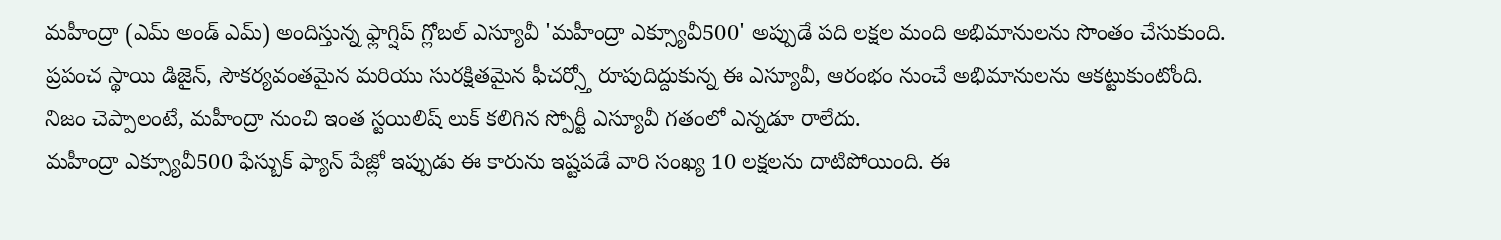మహీంద్రా (ఎమ్ అండ్ ఎమ్) అందిస్తున్న ఫ్లాగ్షిప్ గ్లోబల్ ఎస్యూవీ 'మహీంద్రా ఎక్స్యూవీ500' అప్పుడే పది లక్షల మంది అభిమానులను సొంతం చేసుకుంది. ప్రపంచ స్థాయి డిజైన్, సౌకర్యవంతమైన మరియు సురక్షితమైన ఫీచర్స్తో రూపుదిద్దుకున్న ఈ ఎస్యూవీ, ఆరంభం నుంచే అభిమానులను ఆకట్టుకుంటోంది. నిజం చెప్పాలంటే, మహీంద్రా నుంచి ఇంత స్టయిలిష్ లుక్ కలిగిన స్పోర్టీ ఎస్యూవీ గతంలో ఎన్నడూ రాలేదు.
మహీంద్రా ఎక్స్యూవీ500 ఫేస్బుక్ ఫ్యాన్ పేజ్లో ఇప్పుడు ఈ కారును ఇష్టపడే వారి సంఖ్య 10 లక్షలను దాటిపోయింది. ఈ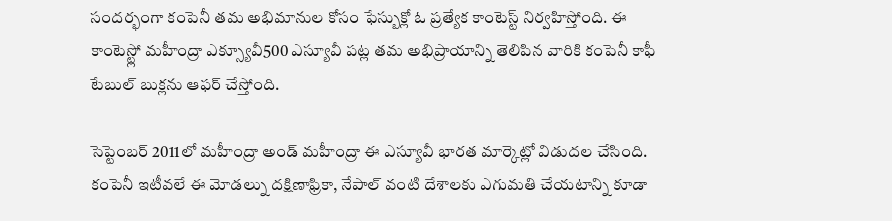సందర్భంగా కంపెనీ తమ అభిమానుల కోసం ఫేస్బుక్లో ఓ ప్రత్యేక కాంటెస్ట్ నిర్వహిస్తోంది. ఈ కాంటెస్ట్లో మహీంద్రా ఎక్స్యూవీ500 ఎస్యూవీ పట్ల తమ అభిప్రాయాన్ని తెలిపిన వారికి కంపెనీ కాఫీ టేబుల్ బుక్లను ఆఫర్ చేస్తోంది.

సెప్టెంబర్ 2011లో మహీంద్రా అండ్ మహీంద్రా ఈ ఎస్యూవీ భారత మార్కెట్లో విడుదల చేసింది. కంపెనీ ఇటీవలే ఈ మోడల్ను దక్షిణాఫ్రికా, నేపాల్ వంటి దేశాలకు ఎగుమతి చేయటాన్ని కూడా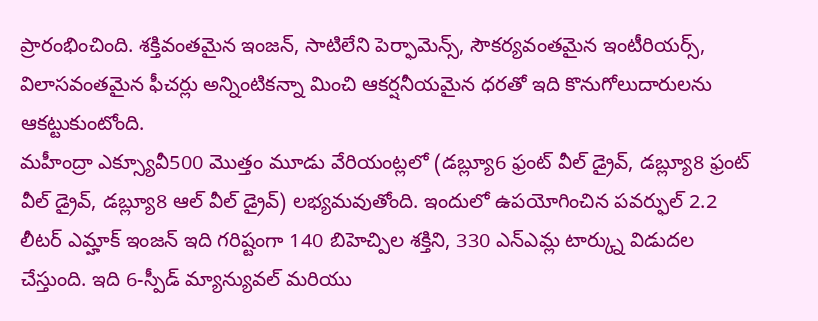ప్రారంభించింది. శక్తివంతమైన ఇంజన్, సాటిలేని పెర్ఫామెన్స్, సౌకర్యవంతమైన ఇంటీరియర్స్, విలాసవంతమైన ఫీచర్లు అన్నింటికన్నా మించి ఆకర్షనీయమైన ధరతో ఇది కొనుగోలుదారులను ఆకట్టుకుంటోంది.
మహీంద్రా ఎక్స్యూవీ500 మొత్తం మూడు వేరియంట్లలో (డబ్ల్యూ6 ఫ్రంట్ వీల్ డ్రైవ్, డబ్ల్యూ8 ఫ్రంట్ వీల్ డ్రైవ్, డబ్ల్యూ8 ఆల్ వీల్ డ్రైవ్) లభ్యమవుతోంది. ఇందులో ఉపయోగించిన పవర్ఫుల్ 2.2 లీటర్ ఎమ్హాక్ ఇంజన్ ఇది గరిష్టంగా 140 బిహెచ్పిల శక్తిని, 330 ఎన్ఎమ్ల టార్క్ను విడుదల చేస్తుంది. ఇది 6-స్పీడ్ మ్యాన్యువల్ మరియు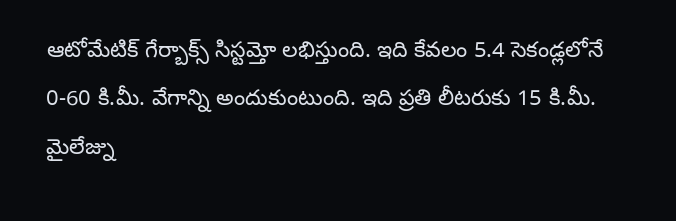ఆటోమేటిక్ గేర్బాక్స్ సిస్టమ్తో లభిస్తుంది. ఇది కేవలం 5.4 సెకండ్లలోనే 0-60 కి.మీ. వేగాన్ని అందుకుంటుంది. ఇది ప్రతి లీటరుకు 15 కి.మీ. మైలేజ్ను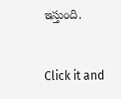ఇస్తుంది.


Click it and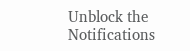Unblock the Notifications